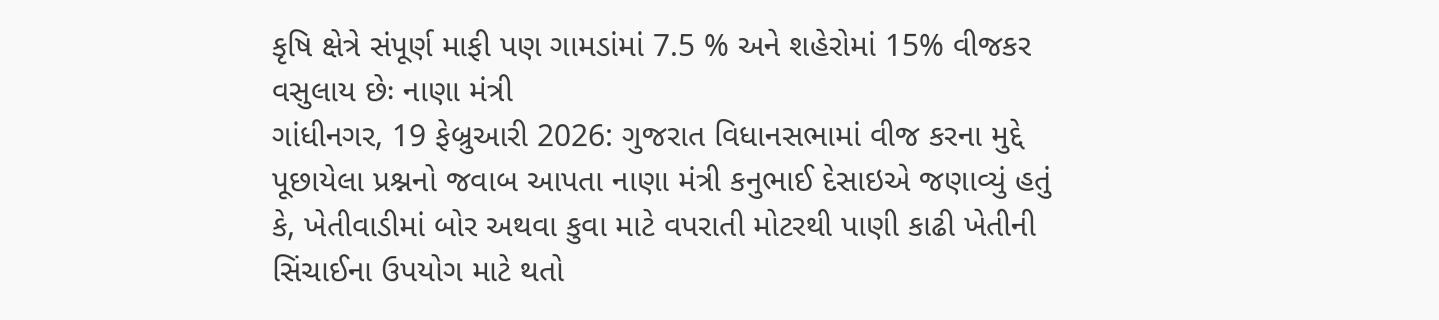કૃષિ ક્ષેત્રે સંપૂર્ણ માફી પણ ગામડાંમાં 7.5 % અને શહેરોમાં 15% વીજકર વસુલાય છેઃ નાણા મંત્રી
ગાંધીનગર, 19 ફેબ્રુઆરી 2026: ગુજરાત વિધાનસભામાં વીજ કરના મુદ્દે પૂછાયેલા પ્રશ્નનો જવાબ આપતા નાણા મંત્રી કનુભાઈ દેસાઇએ જણાવ્યું હતું કે, ખેતીવાડીમાં બોર અથવા કુવા માટે વપરાતી મોટરથી પાણી કાઢી ખેતીની સિંચાઈના ઉપયોગ માટે થતો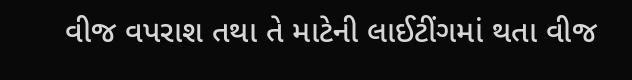વીજ વપરાશ તથા તે માટેની લાઈટીંગમાં થતા વીજ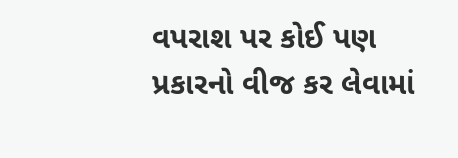વપરાશ પર કોઈ પણ પ્રકારનો વીજ કર લેવામાં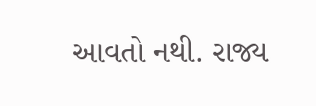આવતો નથી. રાજ્ય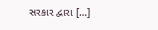સરકાર દ્વારા […]